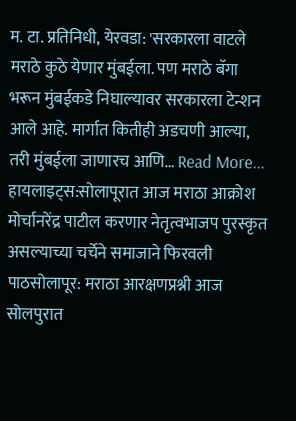म. टा. प्रतिनिधी, येरवडा: 'सरकारला वाटले मराठे कुठे येणार मुंबईला. पण मराठे बॅगा भरून मुंबईकडे निघाल्यावर सरकारला टेन्शन आले आहे. मार्गात कितीही अडचणी आल्या, तरी मुंबईला जाणारच आणि… Read More...
हायलाइट्स:सोलापूरात आज मराठा आक्रोश मोर्चानरेंद्र पाटील करणार नेतृत्वभाजप पुरस्कृत असल्याच्या चर्चेने समाजाने फिरवली पाठसोलापूर: मराठा आरक्षणप्रश्नी आज सोलपुरात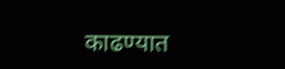काढण्यात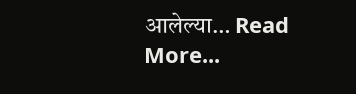आलेल्या… Read More...